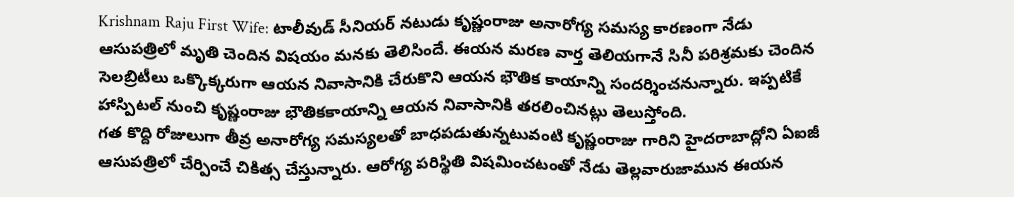Krishnam Raju First Wife: టాలీవుడ్ సీనియర్ నటుడు కృష్ణంరాజు అనారోగ్య సమస్య కారణంగా నేడు ఆసుపత్రిలో మృతి చెందిన విషయం మనకు తెలిసిందే. ఈయన మరణ వార్త తెలియగానే సినీ పరిశ్రమకు చెందిన సెలబ్రిటీలు ఒక్కొక్కరుగా ఆయన నివాసానికి చేరుకొని ఆయన భౌతిక కాయాన్ని సందర్శించనున్నారు. ఇప్పటికే హాస్పిటల్ నుంచి కృష్ణంరాజు భౌతికకాయాన్ని ఆయన నివాసానికి తరలించినట్లు తెలుస్తోంది.
గత కొద్ది రోజులుగా తీవ్ర అనారోగ్య సమస్యలతో బాధపడుతున్నటువంటి కృష్ణంరాజు గారిని హైదరాబాద్లోని ఏఐజీ ఆసుపత్రిలో చేర్పించే చికిత్స చేస్తున్నారు. ఆరోగ్య పరిస్థితి విషమించటంతో నేడు తెల్లవారుజామున ఈయన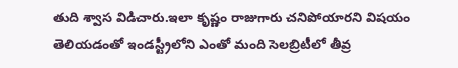తుది శ్వాస విడిచారు.ఇలా కృష్ణం రాజుగారు చనిపోయారని విషయం తెలియడంతో ఇండస్ట్రీలోని ఎంతో మంది సెలబ్రిటీలో తీవ్ర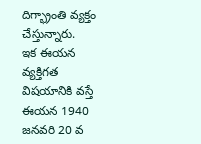దిగ్భ్రాంతి వ్యక్తం చేస్తున్నారు.
ఇక ఈయన వ్యక్తిగత విషయానికి వస్తే ఈయన 1940 జనవరి 20 వ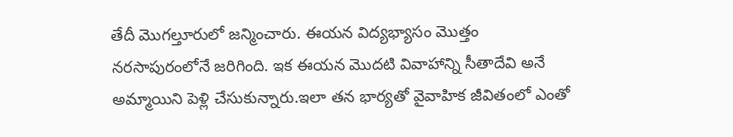తేదీ మొగల్తూరులో జన్మించారు. ఈయన విద్యభ్యాసం మొత్తం నరసాపురంలోనే జరిగింది. ఇక ఈయన మొదటి వివాహాన్ని సీతాదేవి అనే అమ్మాయిని పెళ్లి చేసుకున్నారు.ఇలా తన భార్యతో వైవాహిక జీవితంలో ఎంతో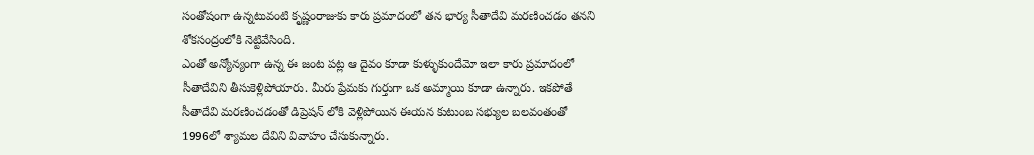సంతోషంగా ఉన్నటువంటి కృష్ణంరాజుకు కారు ప్రమాదంలో తన భార్య సీతాదేవి మరణించడం తనని శోకసంద్రంలోకి నెట్టివేసింది.
ఎంతో అన్యోన్యంగా ఉన్న ఈ జంట పట్ల ఆ దైవం కూడా కుళ్ళుకుందేమో ఇలా కారు ప్రమాదంలో సీతాదేవిని తీసుకెళ్లిపోయారు. మీరు ప్రేమకు గుర్తుగా ఒక అమ్మాయి కూడా ఉన్నారు. ఇకపోతే సీతాదేవి మరణించడంతో డిప్రెషన్ లోకి వెళ్లిపోయిన ఈయన కుటుంబ సభ్యుల బలవంతంతో 1996లో శ్యామల దేవిని వివాహం చేసుకున్నారు.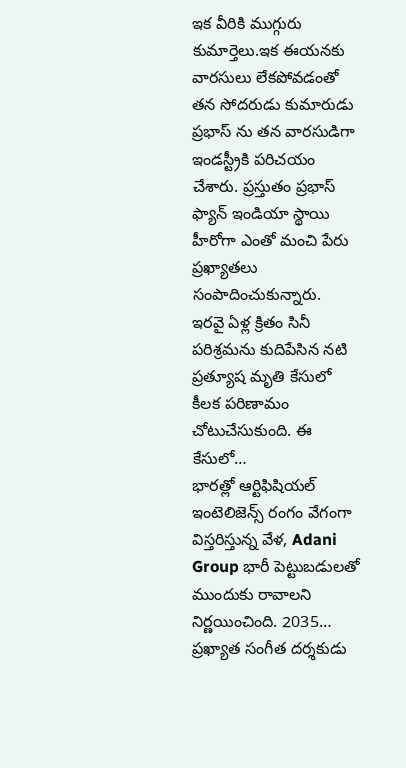ఇక వీరికి ముగ్గురు కుమార్తెలు.ఇక ఈయనకు వారసులు లేకపోవడంతో తన సోదరుడు కుమారుడు ప్రభాస్ ను తన వారసుడిగా ఇండస్ట్రీకి పరిచయం చేశారు. ప్రస్తుతం ప్రభాస్ ఫ్యాన్ ఇండియా స్థాయి హీరోగా ఎంతో మంచి పేరు ప్రఖ్యాతలు సంపాదించుకున్నారు.
ఇరవై ఏళ్ల క్రితం సినీ పరిశ్రమను కుదిపేసిన నటి ప్రత్యూష మృతి కేసులో కీలక పరిణామం చోటుచేసుకుంది. ఈ కేసులో…
భారత్లో ఆర్టిఫిషియల్ ఇంటెలిజెన్స్ రంగం వేగంగా విస్తరిస్తున్న వేళ, Adani Group భారీ పెట్టుబడులతో ముందుకు రావాలని నిర్ణయించింది. 2035…
ప్రఖ్యాత సంగీత దర్శకుడు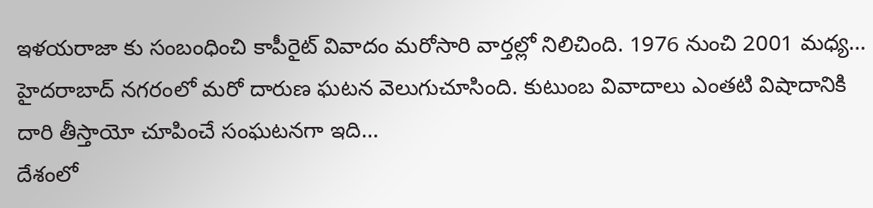ఇళయరాజా కు సంబంధించి కాపీరైట్ వివాదం మరోసారి వార్తల్లో నిలిచింది. 1976 నుంచి 2001 మధ్య…
హైదరాబాద్ నగరంలో మరో దారుణ ఘటన వెలుగుచూసింది. కుటుంబ వివాదాలు ఎంతటి విషాదానికి దారి తీస్తాయో చూపించే సంఘటనగా ఇది…
దేశంలో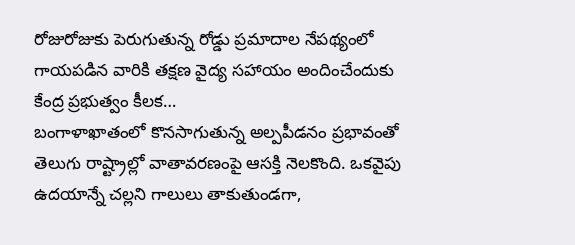రోజురోజుకు పెరుగుతున్న రోడ్డు ప్రమాదాల నేపథ్యంలో గాయపడిన వారికి తక్షణ వైద్య సహాయం అందించేందుకు కేంద్ర ప్రభుత్వం కీలక…
బంగాళాఖాతంలో కొనసాగుతున్న అల్పపీడనం ప్రభావంతో తెలుగు రాష్ట్రాల్లో వాతావరణంపై ఆసక్తి నెలకొంది. ఒకవైపు ఉదయాన్నే చల్లని గాలులు తాకుతుండగా,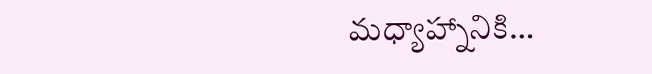మధ్యాహ్నానికి…